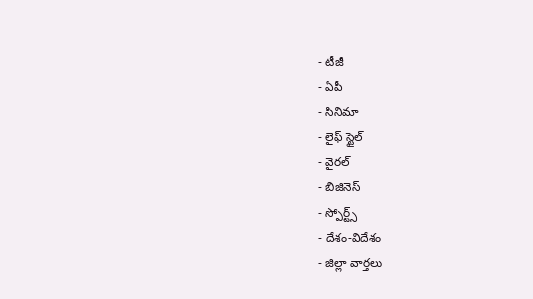- టీజీ
- ఏపీ
- సినిమా
- లైఫ్ స్టైల్
- వైరల్
- బిజినెస్
- స్పోర్ట్స్
- దేశం-విదేశం
- జిల్లా వార్తలు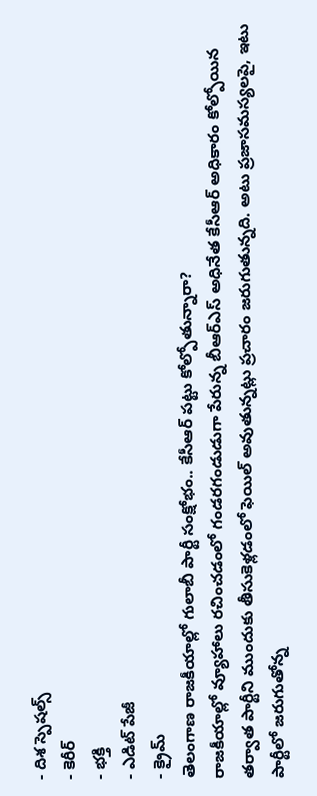- దిశ స్పెషల్స్
- కెరీర్
- భక్తి
- ఎడిట్ పేజీ
- క్రైమ్
తెలంగాణ రాజకీయాల్లో గులాబీ పార్టీ సంక్షోభం.. కేసీఆర్ పట్టు కోల్పోతున్నారా?
రాజకీయాల్లో వ్యూహాలు రచించడంలో గండరగండుడుగా పేరున్న బీఆర్ఎస్ అధినేత కేసీఆర్ అధికారం కోల్పోయిన తర్వాత పార్టీని ముందుకు తీసుకెళ్లడంలో ఫెయిల్ అవుతున్నట్లు ప్రచారం జరుగుతున్నది. అటు ప్రజాసమస్యలపై, ఇటు పార్టీలో జరుగుతోన్న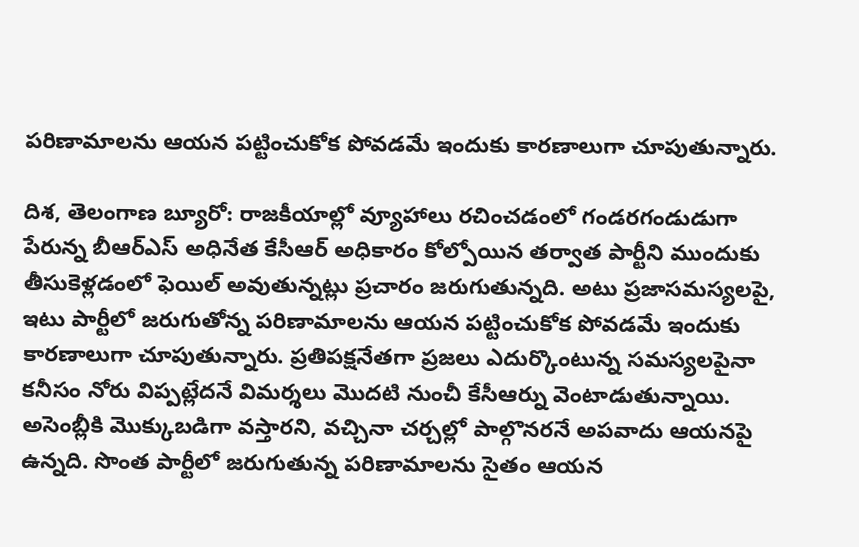పరిణామాలను ఆయన పట్టించుకోక పోవడమే ఇందుకు కారణాలుగా చూపుతున్నారు.

దిశ, తెలంగాణ బ్యూరో: రాజకీయాల్లో వ్యూహాలు రచించడంలో గండరగండుడుగా పేరున్న బీఆర్ఎస్ అధినేత కేసీఆర్ అధికారం కోల్పోయిన తర్వాత పార్టీని ముందుకు తీసుకెళ్లడంలో ఫెయిల్ అవుతున్నట్లు ప్రచారం జరుగుతున్నది. అటు ప్రజాసమస్యలపై, ఇటు పార్టీలో జరుగుతోన్న పరిణామాలను ఆయన పట్టించుకోక పోవడమే ఇందుకు కారణాలుగా చూపుతున్నారు. ప్రతిపక్షనేతగా ప్రజలు ఎదుర్కొంటున్న సమస్యలపైనా కనీసం నోరు విప్పట్లేదనే విమర్శలు మొదటి నుంచీ కేసీఆర్ను వెంటాడుతున్నాయి. అసెంబ్లీకి మొక్కుబడిగా వస్తారని, వచ్చినా చర్చల్లో పాల్గొనరనే అపవాదు ఆయనపై ఉన్నది. సొంత పార్టీలో జరుగుతున్న పరిణామాలను సైతం ఆయన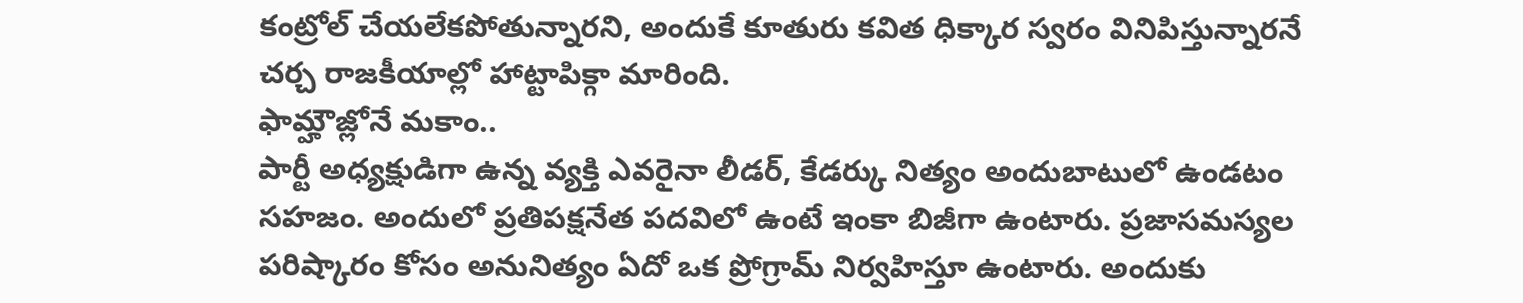కంట్రోల్ చేయలేకపోతున్నారని, అందుకే కూతురు కవిత ధిక్కార స్వరం వినిపిస్తున్నారనే చర్చ రాజకీయాల్లో హాట్టాపిక్గా మారింది.
ఫామ్హౌజ్లోనే మకాం..
పార్టీ అధ్యక్షుడిగా ఉన్న వ్యక్తి ఎవరైనా లీడర్, కేడర్కు నిత్యం అందుబాటులో ఉండటం సహజం. అందులో ప్రతిపక్షనేత పదవిలో ఉంటే ఇంకా బిజీగా ఉంటారు. ప్రజాసమస్యల పరిష్కారం కోసం అనునిత్యం ఏదో ఒక ప్రోగ్రామ్ నిర్వహిస్తూ ఉంటారు. అందుకు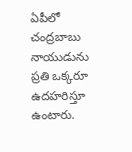ఏపీలో చంద్రబాబు నాయుడును ప్రతి ఒక్కరూ ఉదహరిస్తూ ఉంటారు.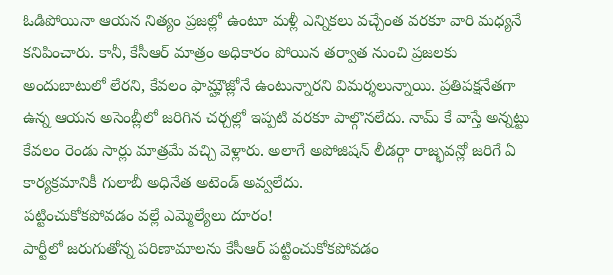ఓడిపోయినా ఆయన నిత్యం ప్రజల్లో ఉంటూ మళ్లీ ఎన్నికలు వచ్చేంత వరకూ వారి మధ్యనే కనిపించారు. కానీ, కేసీఆర్ మాత్రం అధికారం పోయిన తర్వాత నుంచి ప్రజలకు అందుబాటులో లేరని, కేవలం ఫామ్హౌజ్లోనే ఉంటున్నారని విమర్శలున్నాయి. ప్రతిపక్షనేతగా ఉన్న ఆయన అసెంబ్లీలో జరిగిన చర్చల్లో ఇప్పటి వరకూ పాల్గొనలేదు. నామ్ కే వాస్తే అన్నట్టు కేవలం రెండు సార్లు మాత్రమే వచ్చి వెళ్లారు. అలాగే అపోజిషన్ లీడర్గా రాజ్భవన్లో జరిగే ఏ కార్యక్రమానికీ గులాబీ అధినేత అటెండ్ అవ్వలేదు.
పట్టించుకోకపోవడం వల్లే ఎమ్మెల్యేలు దూరం!
పార్టీలో జరుగుతోన్న పరిణామాలను కేసీఆర్ పట్టించుకోకపోవడం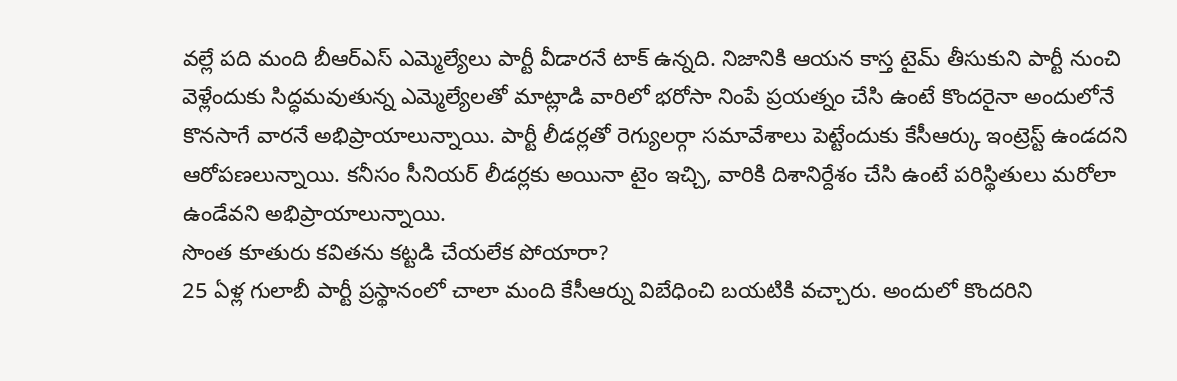వల్లే పది మంది బీఆర్ఎస్ ఎమ్మెల్యేలు పార్టీ వీడారనే టాక్ ఉన్నది. నిజానికి ఆయన కాస్త టైమ్ తీసుకుని పార్టీ నుంచి వెళ్లేందుకు సిద్ధమవుతున్న ఎమ్మెల్యేలతో మాట్లాడి వారిలో భరోసా నింపే ప్రయత్నం చేసి ఉంటే కొందరైనా అందులోనే కొనసాగే వారనే అభిప్రాయాలున్నాయి. పార్టీ లీడర్లతో రెగ్యులర్గా సమావేశాలు పెట్టేందుకు కేసీఆర్కు ఇంట్రెస్ట్ ఉండదని ఆరోపణలున్నాయి. కనీసం సీనియర్ లీడర్లకు అయినా టైం ఇచ్చి, వారికి దిశానిర్దేశం చేసి ఉంటే పరిస్థితులు మరోలా ఉండేవని అభిప్రాయాలున్నాయి.
సొంత కూతురు కవితను కట్టడి చేయలేక పోయారా?
25 ఏళ్ల గులాబీ పార్టీ ప్రస్థానంలో చాలా మంది కేసీఆర్ను విబేధించి బయటికి వచ్చారు. అందులో కొందరిని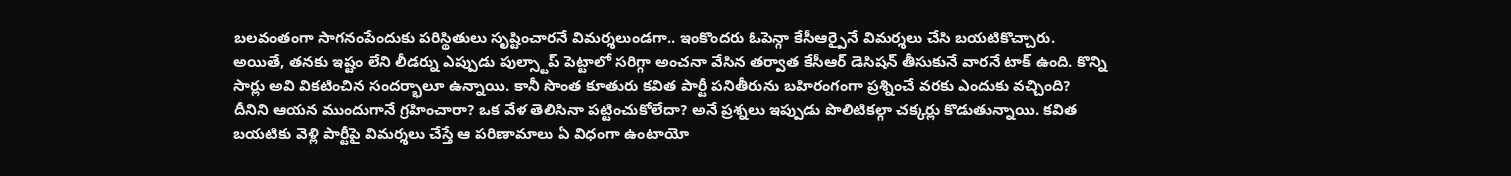బలవంతంగా సాగనంపేందుకు పరిస్థితులు సృష్టించారనే విమర్శలుండగా.. ఇంకొందరు ఓపెన్గా కేసీఆర్పైనే విమర్శలు చేసి బయటికొచ్చారు. అయితే, తనకు ఇష్టం లేని లీడర్ను ఎప్పుడు పుల్స్టాప్ పెట్టాలో సరిగ్గా అంచనా వేసిన తర్వాత కేసీఆర్ డెసిషన్ తీసుకునే వారనే టాక్ ఉంది. కొన్ని సార్లు అవి వికటించిన సందర్భాలూ ఉన్నాయి. కానీ సొంత కూతురు కవిత పార్టీ పనితీరును బహిరంగంగా ప్రశ్నించే వరకు ఎందుకు వచ్చింది? దీనిని ఆయన ముందుగానే గ్రహించారా? ఒక వేళ తెలిసినా పట్టించుకోలేదా? అనే ప్రశ్నలు ఇప్పుడు పొలిటికల్గా చక్కర్లు కొడుతున్నాయి. కవిత బయటికు వెళ్లి పార్టీపై విమర్శలు చేస్తే ఆ పరిణామాలు ఏ విధంగా ఉంటాయో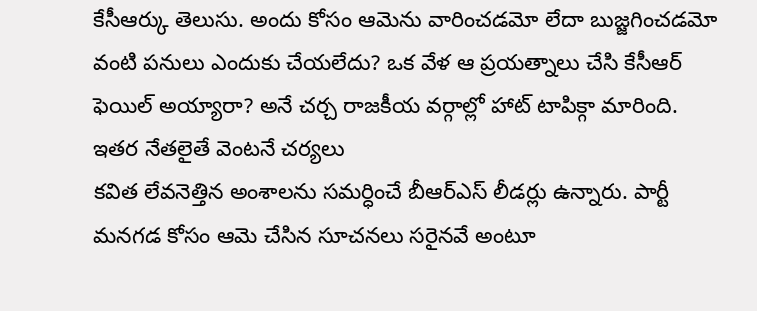కేసీఆర్కు తెలుసు. అందు కోసం ఆమెను వారించడమో లేదా బుజ్జగించడమో వంటి పనులు ఎందుకు చేయలేదు? ఒక వేళ ఆ ప్రయత్నాలు చేసి కేసీఆర్ ఫెయిల్ అయ్యారా? అనే చర్చ రాజకీయ వర్గాల్లో హాట్ టాపిక్గా మారింది.
ఇతర నేతలైతే వెంటనే చర్యలు
కవిత లేవనెత్తిన అంశాలను సమర్ధించే బీఆర్ఎస్ లీడర్లు ఉన్నారు. పార్టీ మనగడ కోసం ఆమె చేసిన సూచనలు సరైనవే అంటూ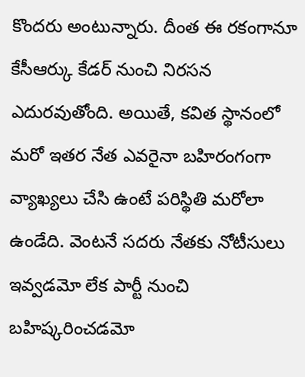కొందరు అంటున్నారు. దీంత ఈ రకంగానూ కేసీఆర్కు కేడర్ నుంచి నిరసన ఎదురవుతోంది. అయితే, కవిత స్థానంలో మరో ఇతర నేత ఎవరైనా బహిరంగంగా వ్యాఖ్యలు చేసి ఉంటే పరిస్థితి మరోలా ఉండేది. వెంటనే సదరు నేతకు నోటీసులు ఇవ్వడమో లేక పార్టీ నుంచి బహిష్కరించడమో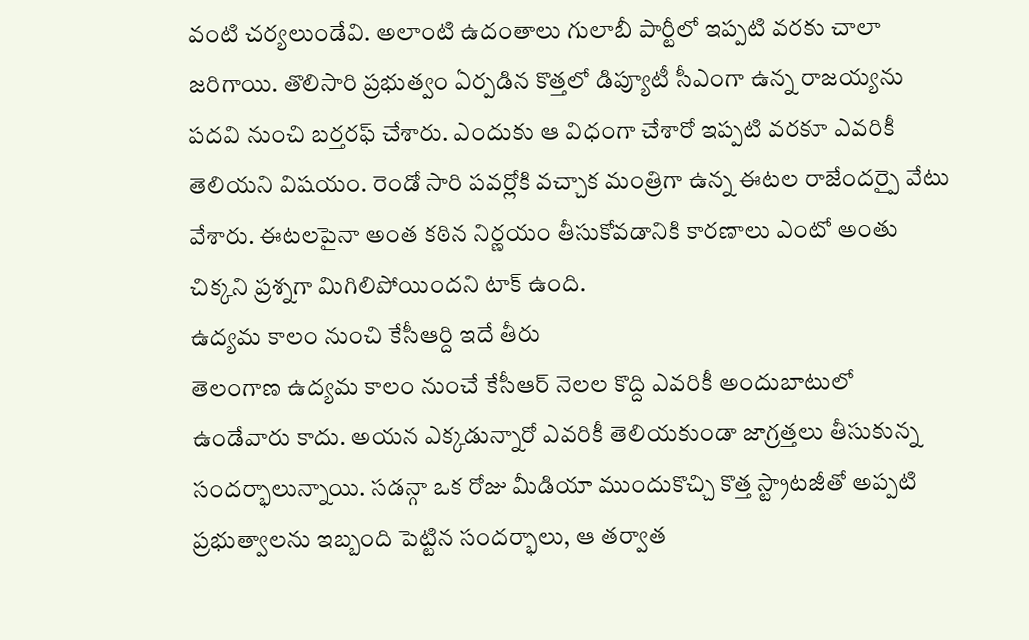వంటి చర్యలుండేవి. అలాంటి ఉదంతాలు గులాబీ పార్టీలో ఇప్పటి వరకు చాలా జరిగాయి. తొలిసారి ప్రభుత్వం ఏర్పడిన కొత్తలో డిప్యూటీ సీఎంగా ఉన్న రాజయ్యను పదవి నుంచి బర్తరఫ్ చేశారు. ఎందుకు ఆ విధంగా చేశారో ఇప్పటి వరకూ ఎవరికీ తెలియని విషయం. రెండో సారి పవర్లోకి వచ్చాక మంత్రిగా ఉన్న ఈటల రాజేందర్పై వేటు వేశారు. ఈటలపైనా అంత కఠిన నిర్ణయం తీసుకోవడానికి కారణాలు ఎంటో అంతు చిక్కని ప్రశ్నగా మిగిలిపోయిందని టాక్ ఉంది.
ఉద్యమ కాలం నుంచి కేసీఆర్ది ఇదే తీరు
తెలంగాణ ఉద్యమ కాలం నుంచే కేసీఆర్ నెలల కొద్ది ఎవరికీ అందుబాటులో ఉండేవారు కాదు. అయన ఎక్కడున్నారో ఎవరికీ తెలియకుండా జాగ్రత్తలు తీసుకున్న సందర్భాలున్నాయి. సడన్గా ఒక రోజు మీడియా ముందుకొచ్చి కొత్త స్ట్రాటజీతో అప్పటి ప్రభుత్వాలను ఇబ్బంది పెట్టిన సందర్భాలు, ఆ తర్వాత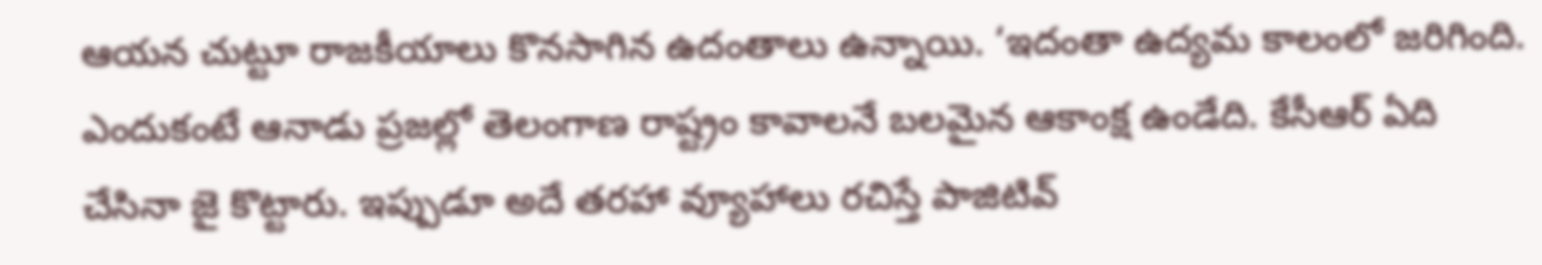ఆయన చుట్టూ రాజకీయాలు కొనసాగిన ఉదంతాలు ఉన్నాయి. ‘ఇదంతా ఉద్యమ కాలంలో జరిగింది. ఎందుకంటే ఆనాడు ప్రజల్లో తెలంగాణ రాష్ట్రం కావాలనే బలమైన ఆకాంక్ష ఉండేది. కేసీఆర్ ఏది చేసినా జై కొట్టారు. ఇప్పుడూ అదే తరహా వ్యూహాలు రచిస్తే పాజిటివ్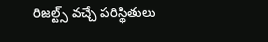రిజల్ట్స్ వచ్చే పరిస్థితులు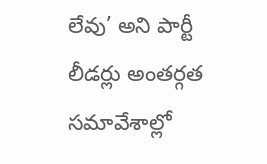లేవు’ అని పార్టీ లీడర్లు అంతర్గత సమావేశాల్లో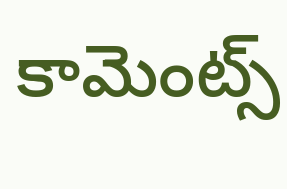కామెంట్స్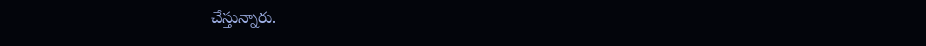చేస్తున్నారు.